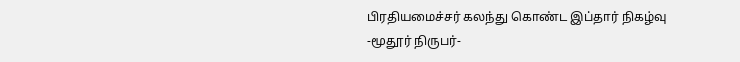பிரதியமைச்சர் கலந்து கொண்ட இப்தார் நிகழ்வு
-மூதூர் நிருபர்-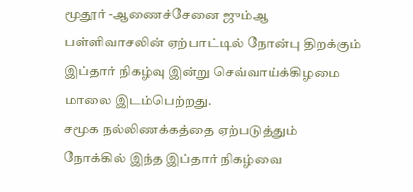மூதூர் -ஆணைச்சேனை ஜும்ஆ பள்ளிவாசலின் ஏற்பாட்டில் நோன்பு திறக்கும் இப்தார் நிகழ்வு இன்று செவ்வாய்க்கிழமை மாலை இடம்பெற்றது.
சமூக நல்லிணக்கத்தை ஏற்படுத்தும் நோக்கில் இந்த இப்தார் நிகழ்வை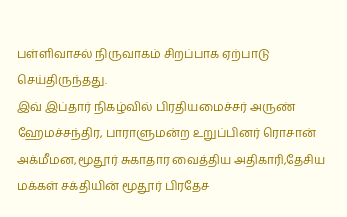பள்ளிவாசல் நிருவாகம் சிறப்பாக ஏற்பாடு செய்திருந்தது.
இவ் இப்தார் நிகழ்வில் பிரதியமைச்சர் அருண் ஹேமச்சந்திர, பாராளுமன்ற உறுப்பினர் ரொசான் அக்மீமன,மூதூர் சுகாதார வைத்திய அதிகாரி,தேசிய மக்கள் சக்தியின் மூதூர் பிரதேச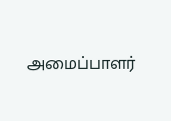அமைப்பாளர்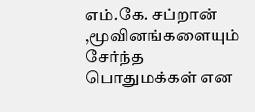எம்.கே. சப்றான் ,மூவினங்களையும் சேர்ந்த பொதுமக்கள் என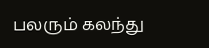பலரும் கலந்து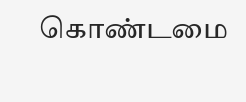கொண்டமை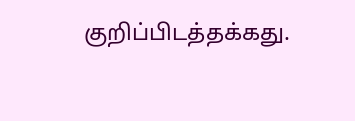குறிப்பிடத்தக்கது.